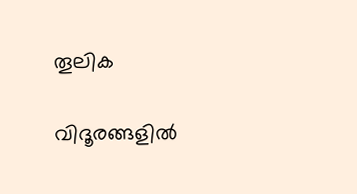തൂലിക

വിദൂരങ്ങളിൽ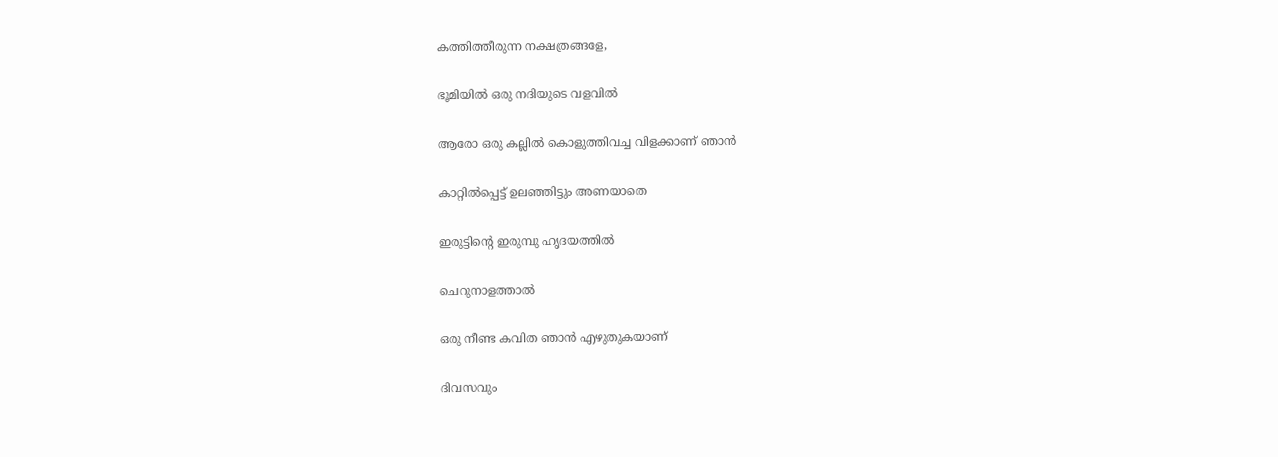കത്തിത്തീരുന്ന നക്ഷത്രങ്ങളേ,

ഭൂമിയിൽ ഒരു നദിയുടെ വളവിൽ

ആരോ ഒരു കല്ലിൽ കൊളുത്തിവച്ച വിളക്കാണ് ഞാൻ

കാറ്റിൽപ്പെട്ട് ഉലഞ്ഞിട്ടും അണയാതെ

ഇരുട്ടിന്റെ ഇരുമ്പു ഹൃദയത്തിൽ

ചെറുനാളത്താൽ

ഒരു നീണ്ട കവിത ഞാൻ എഴുതുകയാണ്

ദിവസവും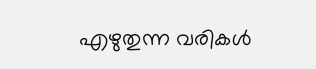എഴുതുന്ന വരികൾ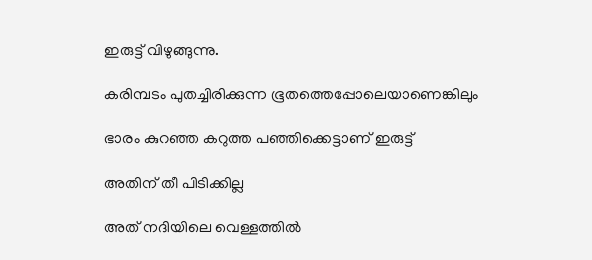ഇരുട്ട് വിഴുങ്ങുന്നു.

കരിമ്പടം പുതച്ചിരിക്കുന്ന ഭൂതത്തെപ്പോലെയാണെങ്കിലും

ഭാരം കുറഞ്ഞ കറുത്ത പഞ്ഞിക്കെട്ടാണ് ഇരുട്ട്

അതിന് തീ പിടിക്കില്ല

അത് നദിയിലെ വെള്ളത്തിൽ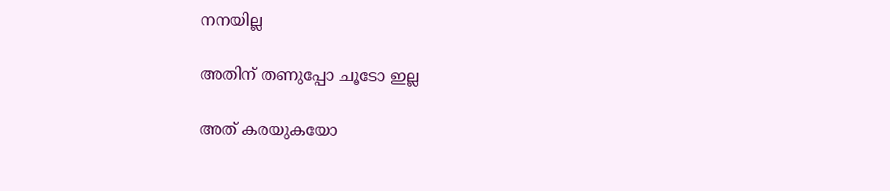നനയില്ല

അതിന് തണുപ്പോ ചൂടോ ഇല്ല

അത് കരയുകയോ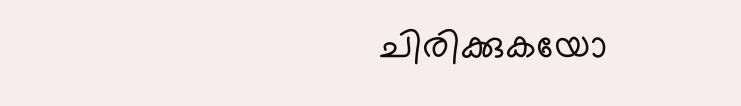ചിരിക്കുകയോ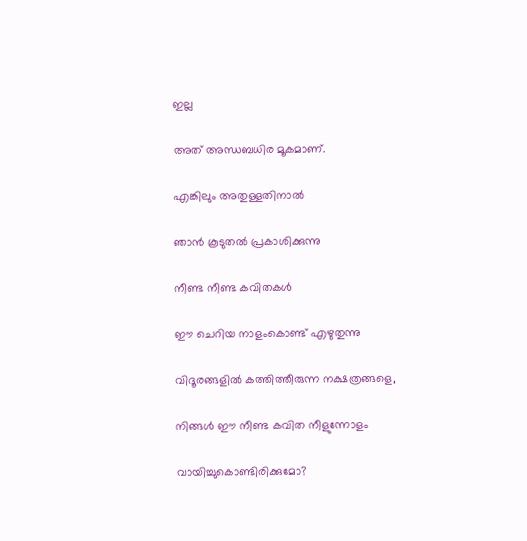ഇല്ല

അത് അന്ധബധിര മൂകമാണ്.

എങ്കിലും അതുള്ളതിനാൽ

ഞാൻ കൂടുതൽ പ്രകാശിക്കുന്നു

നീണ്ട നീണ്ട കവിതകൾ

ഈ ചെറിയ നാളംകൊണ്ട് എഴുതുന്നു

വിദൂരങ്ങളിൽ കത്തിത്തീരുന്ന നക്ഷത്രങ്ങളെ,

നിങ്ങൾ ഈ നീണ്ട കവിത നീളുന്നോളം

വായിച്ചുകൊണ്ടിരിക്കുമോ?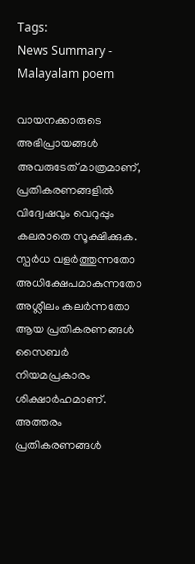Tags:
News Summary - Malayalam poem

വായനക്കാരുടെ അഭിപ്രായങ്ങള്‍ അവരുടേത് മാത്രമാണ്, പ്രതികരണങ്ങളിൽ വിദ്വേഷവും വെറുപ്പും കലരാതെ സൂക്ഷിക്കുക. സ്പർധ വളർത്തുന്നതോ അധിക്ഷേപമാകുന്നതോ അശ്ലീലം കലർന്നതോ ആയ പ്രതികരണങ്ങൾ സൈബർ നിയമപ്രകാരം ശിക്ഷാർഹമാണ്. അത്തരം പ്രതികരണങ്ങൾ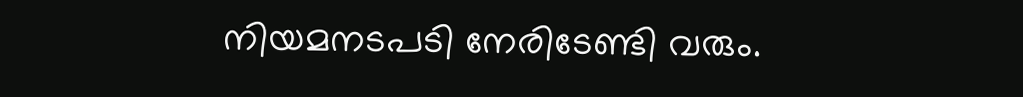നിയമനടപടി നേരിടേണ്ടി വരും.